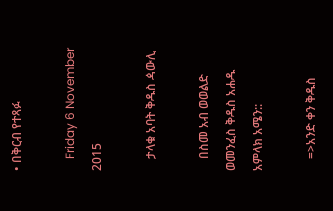• በቅርብ የተጻፉ

    Friday 6 November 2015

    ታላቁ አባት ቅዱስ ዻውሊ

    በስመ አብ ወወልድ ወመንፈስ ቅዱስ አሐዱ አምላክ አሜን::

    =>አንድ ቀን ቅዱስ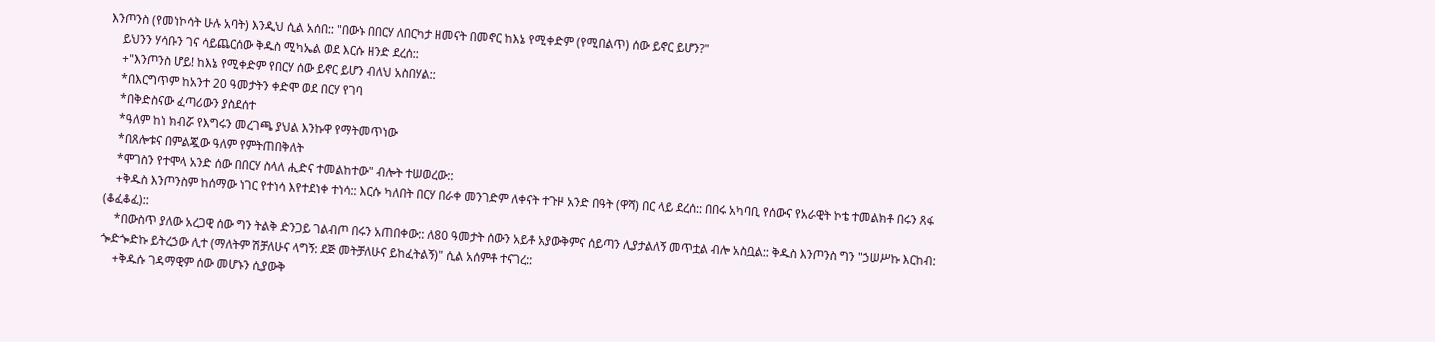እንጦንስ (የመነኮሳት ሁሉ አባት) እንዲህ ሲል አሰበ:: "በውኑ በበርሃ ለበርካታ ዘመናት በመኖር ከእኔ የሚቀድም (የሚበልጥ) ሰው ይኖር ይሆን?"
    ይህንን ሃሳቡን ገና ሳይጨርሰው ቅዱስ ሚካኤል ወደ እርሱ ዘንድ ደረሰ::
    +"እንጦንስ ሆይ! ከእኔ የሚቀድም የበርሃ ሰው ይኖር ይሆን ብለህ አስበሃል::
    *በእርግጥም ከአንተ 20 ዓመታትን ቀድሞ ወደ በርሃ የገባ
    *በቅድስናው ፈጣሪውን ያስደሰተ
    *ዓለም ከነ ክብሯ የእግሩን መረገጫ ያህል እንኩዋ የማትመጥነው
    *በጸሎቱና በምልጇው ዓለም የምትጠበቅለት
    *ሞገስን የተሞላ አንድ ሰው በበርሃ ስላለ ሒድና ተመልከተው" ብሎት ተሠወረው::
    +ቅዱስ እንጦንስም ከሰማው ነገር የተነሳ እየተደነቀ ተነሳ:: እርሱ ካለበት በርሃ በራቀ መንገድም ለቀናት ተጉዞ አንድ በዓት (ዋሻ) በር ላይ ደረሰ:: በበሩ አካባቢ የሰውና የአራዊት ኮቴ ተመልክቶ በሩን ጸፋ (ቆፈቆፈ)::
    *በውስጥ ያለው አረጋዊ ሰው ግን ትልቅ ድንጋይ ገልብጦ በሩን አጠበቀው:: ለ80 ዓመታት ሰውን አይቶ አያውቅምና ሰይጣን ሊያታልለኝ መጥቷል ብሎ አስቧል:: ቅዱስ እንጦንስ ግን "ኃሠሥኩ እርከብ: ጐድጐድኩ ይትረኃው ሊተ (ማለትም ሽቻለሁና ላግኝ: ደጅ መትቻለሁና ይከፈትልኝ)" ሲል አሰምቶ ተናገረ::
    +ቅዱሱ ገዳማዊም ሰው መሆኑን ሲያውቅ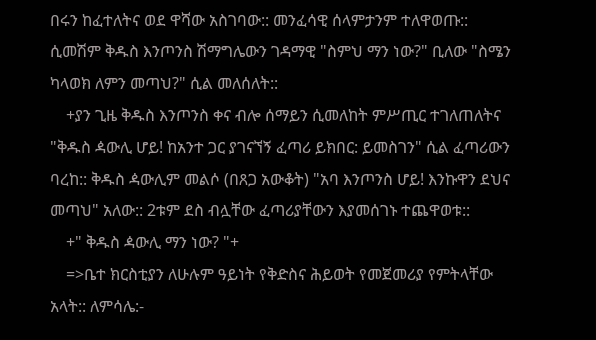በሩን ከፈተለትና ወደ ዋሻው አስገባው:: መንፈሳዊ ሰላምታንም ተለዋወጡ:: ሲመሽም ቅዱስ እንጦንስ ሽማግሌውን ገዳማዊ "ስምህ ማን ነው?" ቢለው "ስሜን ካላወክ ለምን መጣህ?" ሲል መለሰለት::
    +ያን ጊዜ ቅዱስ እንጦንስ ቀና ብሎ ሰማይን ሲመለከት ምሥጢር ተገለጠለትና "ቅዱስ ዻውሊ ሆይ! ከአንተ ጋር ያገናኘኝ ፈጣሪ ይክበር: ይመስገን" ሲል ፈጣሪውን ባረከ:: ቅዱስ ዻውሊም መልሶ (በጸጋ አውቆት) "አባ እንጦንስ ሆይ! እንኩዋን ደህና መጣህ" አለው:: 2ቱም ደስ ብሏቸው ፈጣሪያቸውን እያመሰገኑ ተጨዋወቱ::
    +" ቅዱስ ዻውሊ ማን ነው? "+
    =>ቤተ ክርስቲያን ለሁሉም ዓይነት የቅድስና ሕይወት የመጀመሪያ የምትላቸው አላት:: ለምሳሌ:-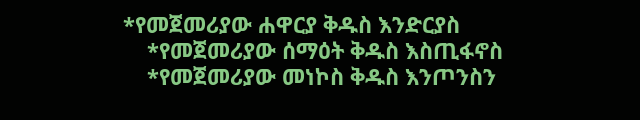*የመጀመሪያው ሐዋርያ ቅዱስ እንድርያስ
    *የመጀመሪያው ሰማዕት ቅዱስ እስጢፋኖስ
    *የመጀመሪያው መነኮስ ቅዱስ እንጦንስን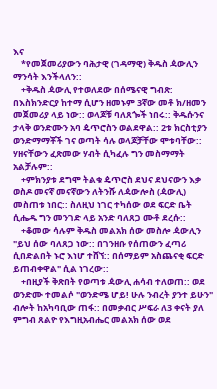እና
    *የመጀመሪያውን ባሕታዊ (ገዳማዊ) ቅዱስ ዻውሊን ማንሳት እንችላለን::
    +ቅዱስ ዻውሊ የተወለደው በሰሜናዊ ግብጽ: በእስክንድርያ ከተማ ሲሆን ዘመኑም 3ኛው መቶ ክ/ዘመን መጀመሪያ ላይ ነው:: ወላጆቹ ባለጸጐች ነበሩ:: ቅዱሱንና ታላቅ ወንድሙን አባ ዼጥሮስን ወልደዋል:: 2ቱ ክርስቲያን ወንድማማቾች ገና ወጣት ሳሉ ወላጆቻቸው ሞቱባቸው:: ሃዘናቸውን ፈጽመው ሃብት ሲካፈሉ ግን መስማማት አልቻሉም::
    +ምክንያቱ ደግሞ ትልቁ ዼጥሮስ ደህና ደህናውን እቃ ወስዶ መናኛ መናኛውን ለትንሹ ለዻውሎስ (ዻውሊ) መስጠቱ ነበር:: ስለዚህ ነገር ተካሰው ወደ ፍርድ ቤት ሲሔዱ ግን መንገድ ላይ አንድ ባለጸጋ ሙቶ ደረሱ::
    +ቆመው ሳሉም ቅዱስ መልአክ ሰው መስሎ ዻውሊን "ይህ ሰው ባለጸጋ ነው:: በገንዘቡ የሰጠውን ፈጣሪ ሲበድልበት ኑሮ እነሆ ተሸኘ:: በሰማይም አስጨናቂ ፍርድ ይጠብቀዋል" ሲል ነገረው::
    +በዚያች ቅጽበት የወጣቱ ዻውሊ ሐሳብ ተለወጠ:: ወደ ወንድሙ ተመልሶ "ወንድሜ ሆይ! ሁሉ ንብረት ያንተ ይሁን" ብሎት ከአካባቢው ጠፋ:: በመቃብር ሥፍራ ለ3 ቀናት ያለ ምግብ ጸልዮ የእግዚአብሔር መልአክ ሰው ወደ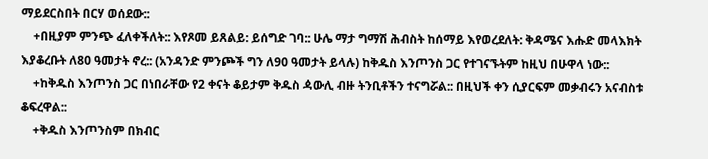ማይደርስበት በርሃ ወሰደው::
    +በዚያም ምንጭ ፈለቀችለት:: እየጾመ ይጸልይ: ይሰግድ ገባ:: ሁሌ ማታ ግማሽ ሕብስት ከሰማይ እየወረደለት: ቅዳሜና እሑድ መላእክት እያቆረቡት ለ80 ዓመታት ኖረ:: (አንዳንድ ምንጮች ግን ለ90 ዓመታት ይላሉ) ከቅዱስ እንጦንስ ጋር የተገናኙትም ከዚህ በሁዋላ ነው::
    +ከቅዱስ እንጦንስ ጋር በነበራቸው የ2 ቀናት ቆይታም ቅዱስ ዻውሊ ብዙ ትንቢቶችን ተናግሯል:: በዚህች ቀን ሲያርፍም መቃብሩን አናብስቱ ቆፍረዋል::
    +ቅዱስ እንጦንስም በክብር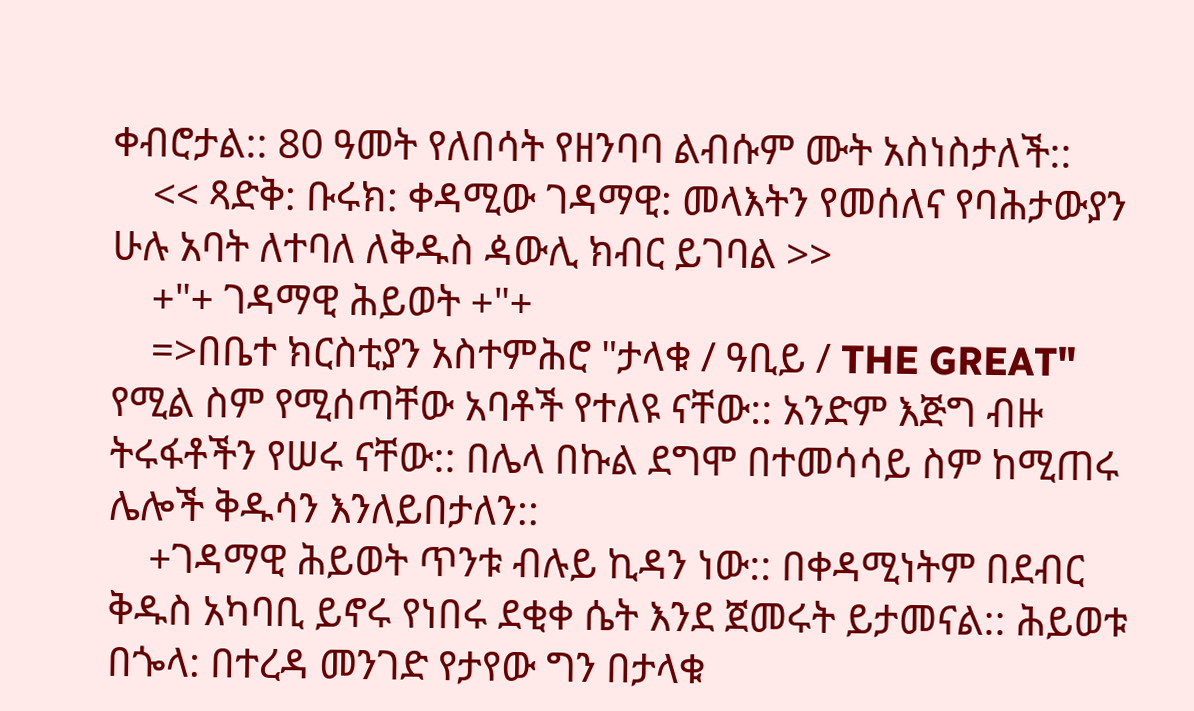ቀብሮታል:: 80 ዓመት የለበሳት የዘንባባ ልብሱም ሙት አስነስታለች::
    << ጻድቅ: ቡሩክ: ቀዳሚው ገዳማዊ: መላእትን የመሰለና የባሕታውያን ሁሉ አባት ለተባለ ለቅዱስ ዻውሊ ክብር ይገባል >>
    +"+ ገዳማዊ ሕይወት +"+
    =>በቤተ ክርስቲያን አስተምሕሮ "ታላቁ / ዓቢይ / THE GREAT" የሚል ስም የሚሰጣቸው አባቶች የተለዩ ናቸው:: አንድም እጅግ ብዙ ትሩፋቶችን የሠሩ ናቸው:: በሌላ በኩል ደግሞ በተመሳሳይ ስም ከሚጠሩ ሌሎች ቅዱሳን እንለይበታለን::
    +ገዳማዊ ሕይወት ጥንቱ ብሉይ ኪዳን ነው:: በቀዳሚነትም በደብር ቅዱስ አካባቢ ይኖሩ የነበሩ ደቂቀ ሴት እንደ ጀመሩት ይታመናል:: ሕይወቱ በጐላ: በተረዳ መንገድ የታየው ግን በታላቁ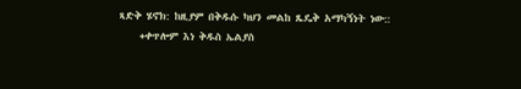ጻድቅ ሄኖክ: ከዚያም በቅዱሱ ካህን መልከ ጼዴቅ አማካኝነት ነው::
    +ቀጥሎም እነ ቅዱስ ኤልያስ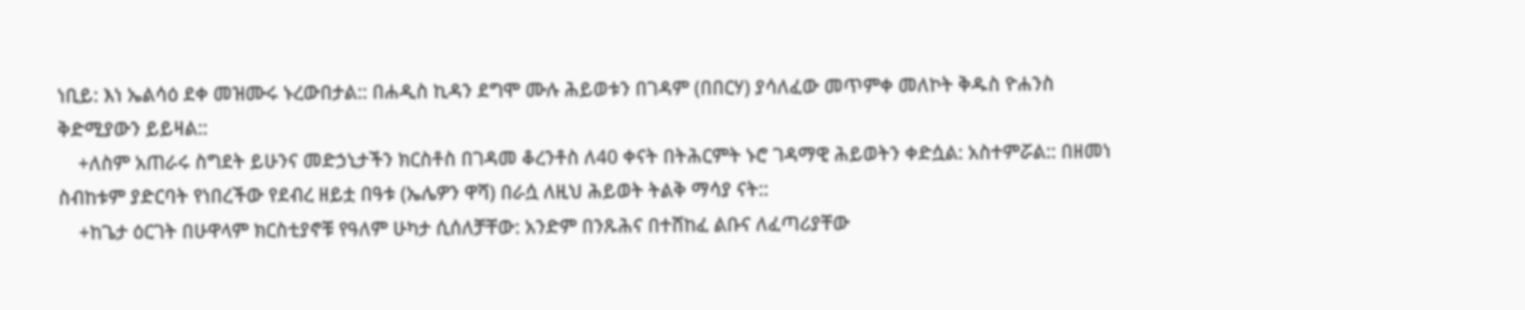ነቢይ: እነ ኤልሳዕ ደቀ መዝሙሩ ኑረውበታል:: በሐዲስ ኪዳን ደግሞ ሙሉ ሕይወቱን በገዳም (በበርሃ) ያሳለፈው መጥምቀ መለኮት ቅዱስ ዮሐንስ ቅድሚያውን ይይዛል::
    +ለስም አጠራሩ ስግደት ይሁንና መድኃኒታችን ክርስቶስ በገዳመ ቆረንቶስ ለ40 ቀናት በትሕርምት ኑሮ ገዳማዊ ሕይወትን ቀድሷል: አስተምሯል:: በዘመነ ስብከቱም ያድርባት የነበረችው የደብረ ዘይቷ በዓቱ (ኤሌዎን ዋሻ) በራሷ ለዚህ ሕይወት ትልቅ ማሳያ ናት::
    +ከጌታ ዕርገት በሁዋላም ክርስቲያኖቹ የዓለም ሁካታ ሲሰለቻቸው: አንድም በንጹሕና በተሸከፈ ልቡና ለፈጣሪያቸው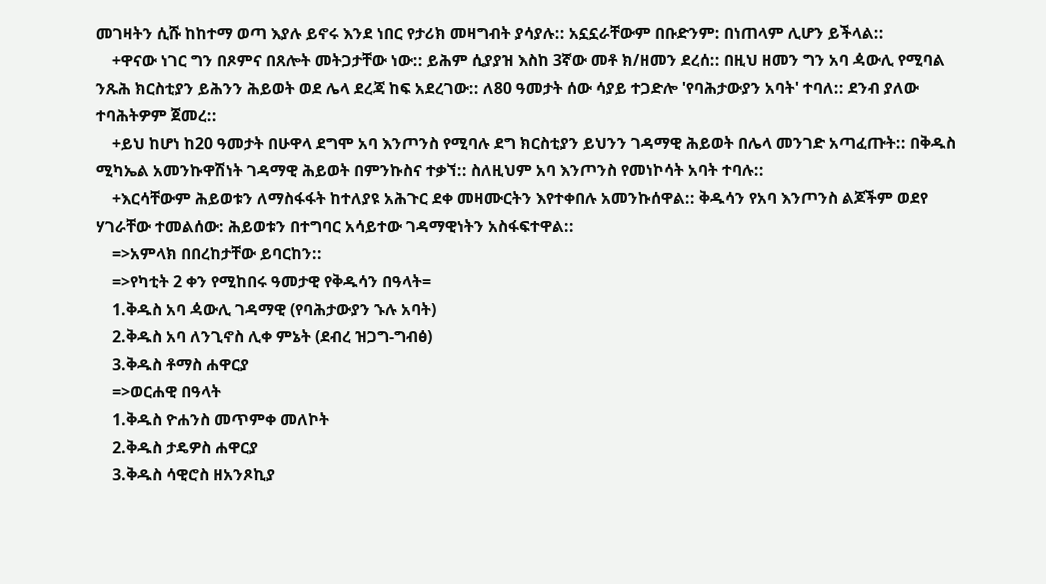መገዛትን ሲሹ ከከተማ ወጣ እያሉ ይኖሩ እንደ ነበር የታሪክ መዛግብት ያሳያሉ:: አኗኗራቸውም በቡድንም: በነጠላም ሊሆን ይችላል::
    +ዋናው ነገር ግን በጾምና በጸሎት መትጋታቸው ነው:: ይሕም ሲያያዝ እስከ 3ኛው መቶ ክ/ዘመን ደረሰ:: በዚህ ዘመን ግን አባ ዻውሊ የሚባል ንጹሕ ክርስቲያን ይሕንን ሕይወት ወደ ሌላ ደረጃ ከፍ አደረገው:: ለ80 ዓመታት ሰው ሳያይ ተጋድሎ 'የባሕታውያን አባት' ተባለ:: ደንብ ያለው ተባሕትዎም ጀመረ::
    +ይህ ከሆነ ከ20 ዓመታት በሁዋላ ደግሞ አባ እንጦንስ የሚባሉ ደግ ክርስቲያን ይህንን ገዳማዊ ሕይወት በሌላ መንገድ አጣፈጡት:: በቅዱስ ሚካኤል አመንኩዋሽነት ገዳማዊ ሕይወት በምንኩስና ተቃኘ:: ስለዚህም አባ እንጦንስ የመነኮሳት አባት ተባሉ::
    +እርሳቸውም ሕይወቱን ለማስፋፋት ከተለያዩ አሕጉር ደቀ መዛሙርትን እየተቀበሉ አመንኩሰዋል:: ቅዱሳን የአባ እንጦንስ ልጆችም ወደየ ሃገራቸው ተመልሰው: ሕይወቱን በተግባር አሳይተው ገዳማዊነትን አስፋፍተዋል::
    =>አምላክ በበረከታቸው ይባርከን::
    =>የካቲት 2 ቀን የሚከበሩ ዓመታዊ የቅዱሳን በዓላት=
    1.ቅዱስ አባ ዻውሊ ገዳማዊ (የባሕታውያን ኁሉ አባት)
    2.ቅዱስ አባ ለንጊኖስ ሊቀ ምኔት (ደብረ ዝጋግ-ግብፅ)
    3.ቅዱስ ቶማስ ሐዋርያ
    =>ወርሐዊ በዓላት
    1.ቅዱስ ዮሐንስ መጥምቀ መለኮት
    2.ቅዱስ ታዴዎስ ሐዋርያ
    3.ቅዱስ ሳዊሮስ ዘአንጾኪያ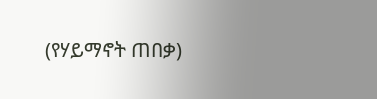(የሃይማኖት ጠበቃ)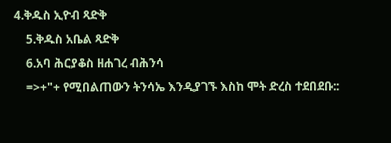4.ቅዱስ ኢዮብ ጻድቅ
    5.ቅዱስ አቤል ጻድቅ
    6.አባ ሕርያቆስ ዘሐገረ ብሕንሳ
    =>+"+ የሚበልጠውን ትንሳኤ እንዲያገኙ እስከ ሞት ድረስ ተደበደቡ::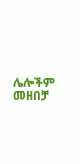ሌሎችም መዘበቻ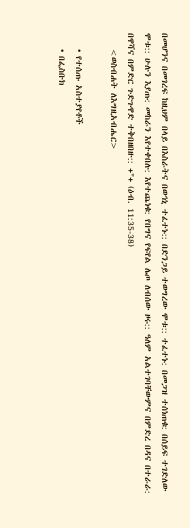በመሆንና በመገረፍ ከዚህም በላይ በእስራትና በወኅኒ ተፈተኑ:: በድንጋይ ተወግረው ሞቱ:: ተፈተኑ: በመጋዝ ተሰነጠቁ: በሰይፍ ተገድለው ሞቱ:: ሁሉን እያጡ: መከራን እየተቀበሉ: እየተጨነቁ: የበግና የፍየል ሌጦ ለብሰው ዞሩ:: ዓለም አልተገባቸውምና በምድረ በዳና በተራራ: በዋሻና በምድር ጉድጉዋድ ተቅበዘበዙ:: +"+ (ዕብ. 11:35-38)
    <ወስብሐት ለእግዚአብሔር>

    • የተሰጡ አስተያየቶች
    • በፌስቡክ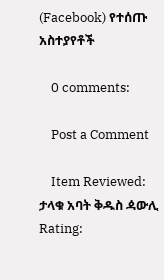(Facebook) የተሰጡ አስተያየቶች

    0 comments:

    Post a Comment

    Item Reviewed: ታላቁ አባት ቅዱስ ዻውሊ Rating: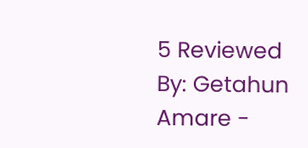5 Reviewed By: Getahun Amare -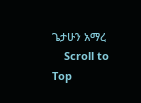ጌታሁን አማረ
    Scroll to Top